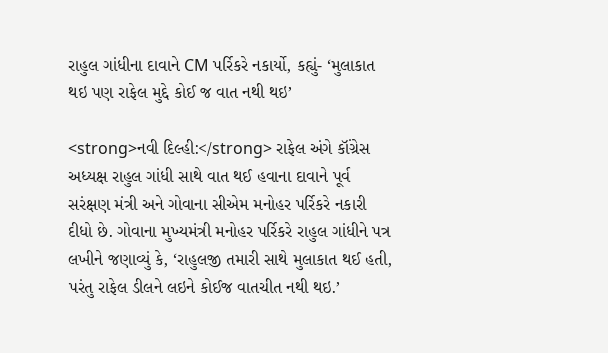રાહુલ ગાંધીના દાવાને CM પર્રિકરે નકાર્યો, કહ્યું- ‘મુલાકાત થઇ પણ રાફેલ મુદ્દે કોઈ જ વાત નથી થઇ’

<strong>નવી દિલ્હી:</strong> રાફેલ અંગે કૉંગ્રેસ અધ્યક્ષ રાહુલ ગાંધી સાથે વાત થઈ હવાના દાવાને પૂર્વ સરંક્ષણ મંત્રી અને ગોવાના સીએમ મનોહર પર્રિકરે નકારી દીધો છે. ગોવાના મુખ્યમંત્રી મનોહર પર્રિકરે રાહુલ ગાંધીને પત્ર લખીને જણાવ્યું કે, ‘રાહુલજી તમારી સાથે મુલાકાત થઈ હતી, પરંતુ રાફેલ ડીલને લઇને કોઈજ વાતચીત નથી થઇ.’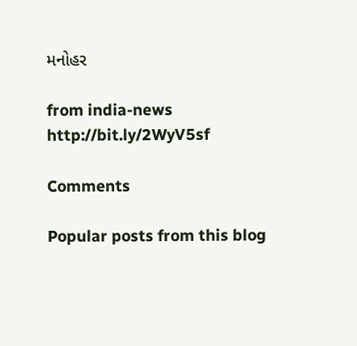મનોહર

from india-news http://bit.ly/2WyV5sf

Comments

Popular posts from this blog